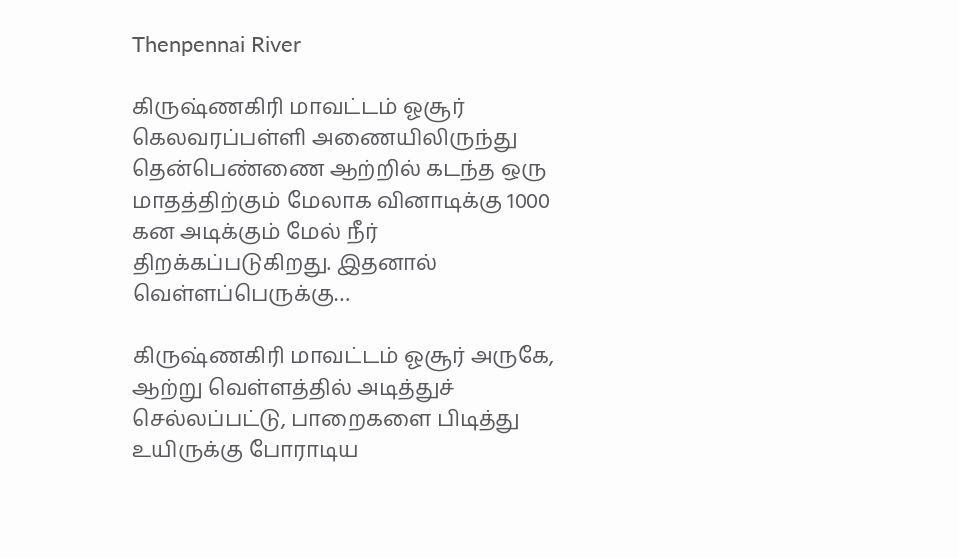Thenpennai River

கிருஷ்ணகிரி மாவட்டம் ஓசூர் கெலவரப்பள்ளி அணையிலிருந்து தென்பெண்ணை ஆற்றில் கடந்த ஒரு மாதத்திற்கும் மேலாக வினாடிக்கு 1000 கன அடிக்கும் மேல் நீர் திறக்கப்படுகிறது. இதனால் வெள்ளப்பெருக்கு…

கிருஷ்ணகிரி மாவட்டம் ஓசூர் அருகே, ஆற்று வெள்ளத்தில் அடித்துச் செல்லப்பட்டு, பாறைகளை பிடித்து உயிருக்கு போராடிய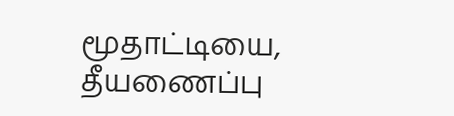மூதாட்டியை, தீயணைப்பு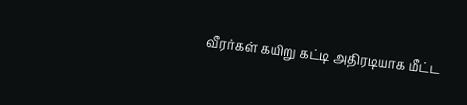வீரர்கள் கயிறு கட்டி அதிரடியாக மீட்ட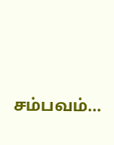சம்பவம்…